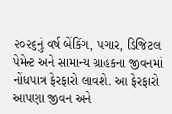૨૦૨૬નું વર્ષ બેંકિંગ, પગાર, ડિજિટલ પેમેન્ટ અને સામાન્ય ગ્રાહકના જીવનમાં નોંધપાત્ર ફેરફારો લાવશે. આ ફેરફારો આપણા જીવન અને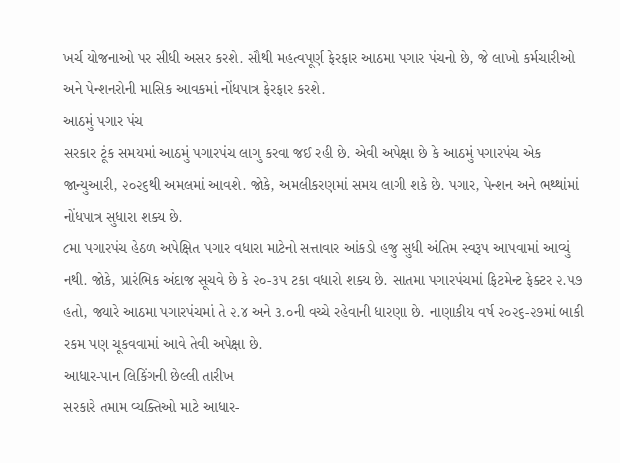ખર્ચ યોજનાઓ પર સીધી અસર કરશે. સૌથી મહત્વપૂર્ણ ફેરફાર આઠમા પગાર પંચનો છે, જે લાખો કર્મચારીઓ અને પેન્શનરોની માસિક આવકમાં નોંધપાત્ર ફેરફાર કરશે.
આઠમું પગાર પંચ
સરકાર ટૂંક સમયમાં આઠમું પગારપંચ લાગુ કરવા જઈ રહી છે. એવી અપેક્ષા છે કે આઠમું પગારપંચ એક જાન્યુઆરી, ૨૦૨૬થી અમલમાં આવશે. જોકે, અમલીકરણમાં સમય લાગી શકે છે. પગાર, પેન્શન અને ભથ્થાંમાં નોંધપાત્ર સુધારા શક્ય છે.
૮મા પગારપંચ હેઠળ અપેક્ષિત પગાર વધારા માટેનો સત્તાવાર આંકડો હજુ સુધી અંતિમ સ્વરૂપ આપવામાં આવ્યું નથી. જોકે, પ્રારંભિક અંદાજ સૂચવે છે કે ૨૦-૩૫ ટકા વધારો શક્ય છે. સાતમા પગારપંચમાં ફિટમેન્ટ ફેક્ટર ૨.૫૭ હતો, જ્યારે આઠમા પગારપંચમાં તે ૨.૪ અને ૩.૦ની વચ્ચે રહેવાની ધારણા છે. નાણાકીય વર્ષ ૨૦૨૬-૨૭માં બાકી રકમ પણ ચૂકવવામાં આવે તેવી અપેક્ષા છે.
આધાર-પાન લિકિંગની છેલ્લી તારીખ
સરકારે તમામ વ્યક્તિઓ માટે આધાર-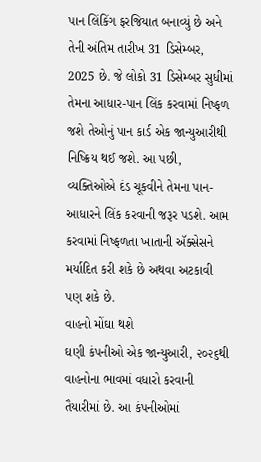પાન લિંકિંગ ફરજિયાત બનાવ્યું છે અને તેની અંતિમ તારીખ 31 ડિસેમ્બર, 2025 છે. જે લોકો 31 ડિસેમ્બર સુધીમાં તેમના આધાર-પાન લિંક કરવામાં નિષ્ફળ જશે તેઓનું પાન કાર્ડ એક જાન્યુઆરીથી નિષ્ક્રિય થઈ જશે. આ પછી, વ્યક્તિઓએ દંડ ચૂકવીને તેમના પાન-આધારને લિંક કરવાની જરૂર પડશે. આમ કરવામાં નિષ્ફળતા ખાતાની ઍક્સેસને મર્યાદિત કરી શકે છે અથવા અટકાવી પણ શકે છે.
વાહનો મોંઘા થશે
ઘણી કંપનીઓ એક જાન્યુઆરી, ૨૦૨૬થી વાહનોના ભાવમાં વધારો કરવાની તૈયારીમાં છે. આ કંપનીઓમાં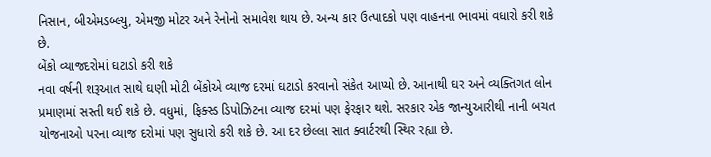નિસાન, બીએમડબ્લ્યુ, એમજી મોટર અને રેનોનો સમાવેશ થાય છે. અન્ય કાર ઉત્પાદકો પણ વાહનના ભાવમાં વધારો કરી શકે છે.
બેંકો વ્યાજદરોમાં ઘટાડો કરી શકે
નવા વર્ષની શરૂઆત સાથે ઘણી મોટી બેંકોએ વ્યાજ દરમાં ઘટાડો કરવાનો સંકેત આપ્યો છે. આનાથી ઘર અને વ્યક્તિગત લોન પ્રમાણમાં સસ્તી થઈ શકે છે. વધુમાં, ફિક્સ્ડ ડિપોઝિટના વ્યાજ દરમાં પણ ફેરફાર થશે. સરકાર એક જાન્યુઆરીથી નાની બચત યોજનાઓ પરના વ્યાજ દરોમાં પણ સુધારો કરી શકે છે. આ દર છેલ્લા સાત ક્વાર્ટરથી સ્થિર રહ્યા છે.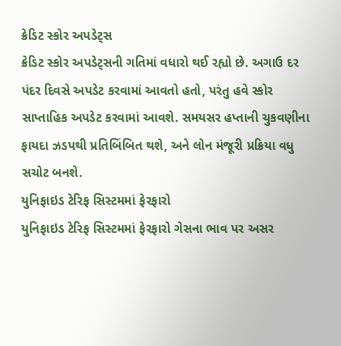ક્રેડિટ સ્કોર અપડેટ્સ
ક્રેડિટ સ્કોર અપડેટ્સની ગતિમાં વધારો થઈ રહ્યો છે. અગાઉ દર પંદર દિવસે અપડેટ કરવામાં આવતો હતો, પરંતુ હવે સ્કોર સાપ્તાહિક અપડેટ કરવામાં આવશે. સમયસર હપ્તાની ચુકવણીના ફાયદા ઝડપથી પ્રતિબિંબિત થશે, અને લોન મંજૂરી પ્રક્રિયા વધુ સચોટ બનશે.
યુનિફાઇડ ટેરિફ સિસ્ટમમાં ફેરફારો
યુનિફાઇડ ટેરિફ સિસ્ટમમાં ફેરફારો ગેસના ભાવ પર અસર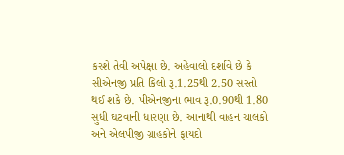કરશે તેવી અપેક્ષા છે. અહેવાલો દર્શાવે છે કે સીએનજી પ્રતિ કિલો રૂ.1.25થી 2.50 સસ્તો થઈ શકે છે. પીએનજીના ભાવ રૂ.0.90થી 1.80 સુધી ઘટવાની ધારણા છે. આનાથી વાહન ચાલકો અને એલપીજી ગ્રાહકોને ફાયદો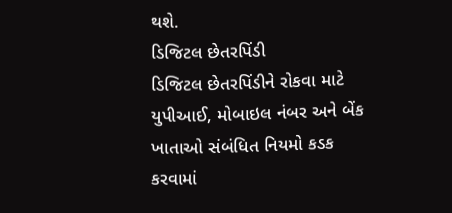થશે.
ડિજિટલ છેતરપિંડી
ડિજિટલ છેતરપિંડીને રોકવા માટે યુપીઆઈ, મોબાઇલ નંબર અને બેંક ખાતાઓ સંબંધિત નિયમો કડક કરવામાં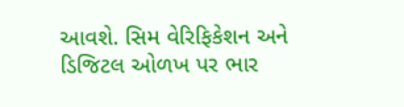આવશે. સિમ વેરિફિકેશન અને ડિજિટલ ઓળખ પર ભાર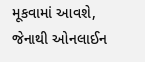મૂકવામાં આવશે, જેનાથી ઓનલાઈન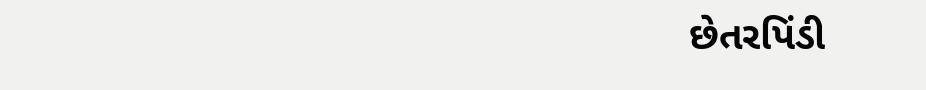છેતરપિંડી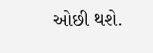ઓછી થશે.